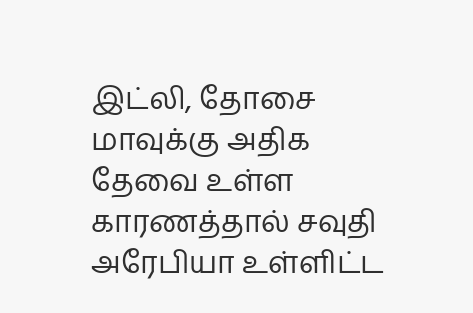இட்லி, தோசை மாவுக்கு அதிக தேவை உள்ள காரணத்தால் சவுதி அரேபியா உள்ளிட்ட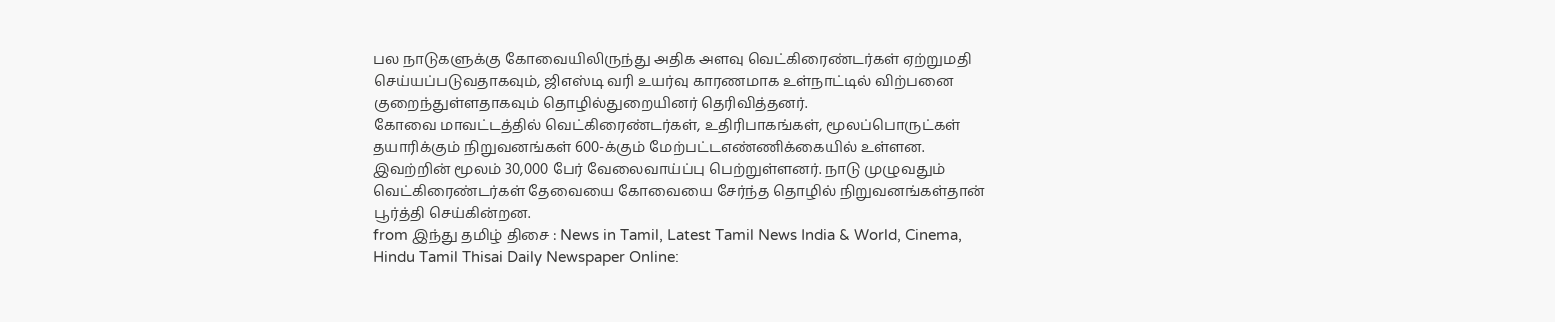பல நாடுகளுக்கு கோவையிலிருந்து அதிக அளவு வெட்கிரைண்டர்கள் ஏற்றுமதி செய்யப்படுவதாகவும், ஜிஎஸ்டி வரி உயர்வு காரணமாக உள்நாட்டில் விற்பனை குறைந்துள்ளதாகவும் தொழில்துறையினர் தெரிவித்தனர்.
கோவை மாவட்டத்தில் வெட்கிரைண்டர்கள், உதிரிபாகங்கள், மூலப்பொருட்கள் தயாரிக்கும் நிறுவனங்கள் 600-க்கும் மேற்பட்டஎண்ணிக்கையில் உள்ளன. இவற்றின் மூலம் 30,000 பேர் வேலைவாய்ப்பு பெற்றுள்ளனர். நாடு முழுவதும் வெட்கிரைண்டர்கள் தேவையை கோவையை சேர்ந்த தொழில் நிறுவனங்கள்தான் பூர்த்தி செய்கின்றன.
from இந்து தமிழ் திசை : News in Tamil, Latest Tamil News India & World, Cinema, Hindu Tamil Thisai Daily Newspaper Online: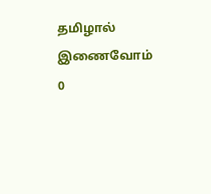தமிழால் இணைவோம்
0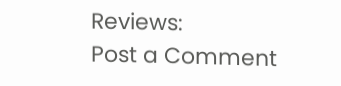Reviews:
Post a Comment